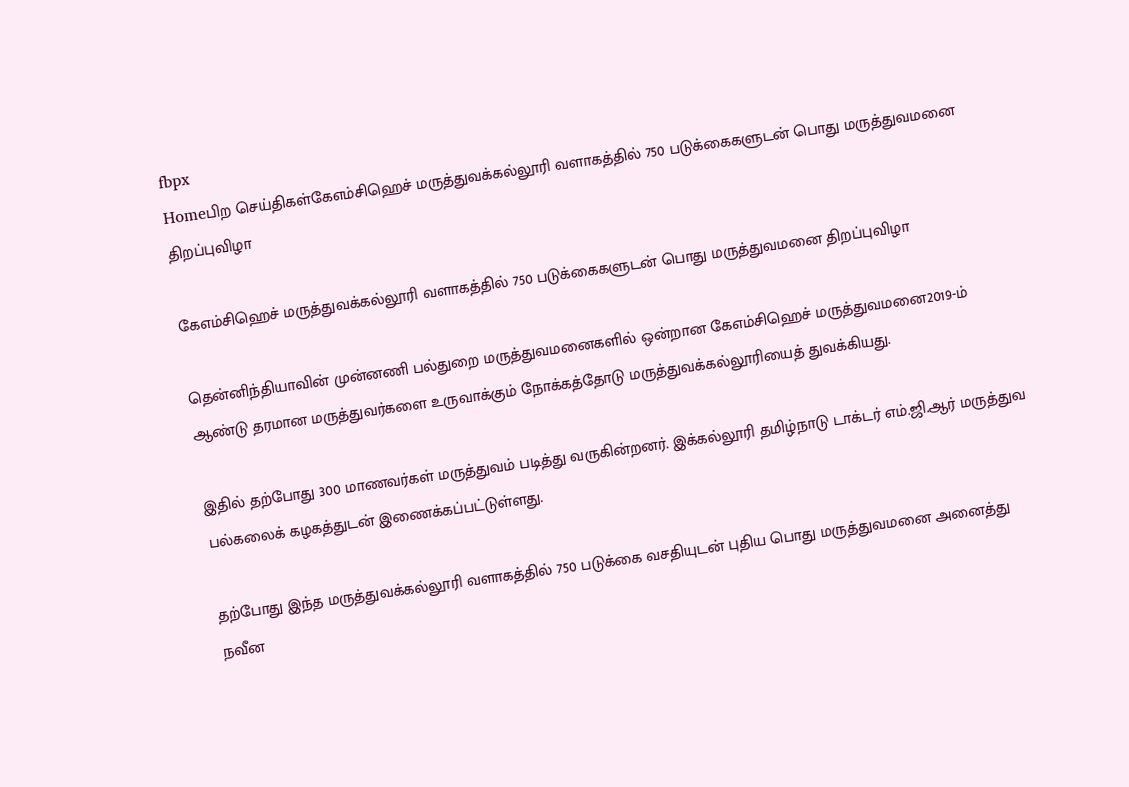fbpx
Homeபிற செய்திகள்கேஎம்சிஹெச் மருத்துவக்கல்லூரி வளாகத்தில் 750 படுக்கைகளுடன் பொது மருத்துவமனை திறப்புவிழா

கேஎம்சிஹெச் மருத்துவக்கல்லூரி வளாகத்தில் 750 படுக்கைகளுடன் பொது மருத்துவமனை திறப்புவிழா

தென்னிந்தியாவின் முன்னணி பல்துறை மருத்துவமனைகளில் ஒன்றான கேஎம்சிஹெச் மருத்துவமனை2019-ம் ஆண்டு தரமான மருத்துவர்களை உருவாக்கும் நோக்கத்தோடு மருத்துவக்கல்லூரியைத் துவக்கியது.

இதில் தற்போது 300 மாணவர்கள் மருத்துவம் படித்து வருகின்றனர். இக்கல்லூரி தமிழ்நாடு டாக்டர் எம்.ஜி.ஆர் மருத்துவ பல்கலைக் கழகத்துடன் இணைக்கப்பட்டுள்ளது.

தற்போது இந்த மருத்துவக்கல்லூரி வளாகத்தில் 750 படுக்கை வசதியுடன் புதிய பொது மருத்துவமனை அனைத்து நவீன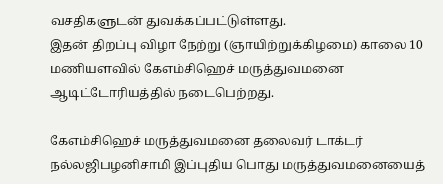வசதிகளுடன் துவக்கப்பட்டுள்ளது.
இதன் திறப்பு விழா நேற்று (ஞாயிற்றுக்கிழமை) காலை 10 மணியளவில் கேஎம்சிஹெச் மருத்துவமனை ஆடிட்டோரியத்தில் நடைபெற்றது.

கேஎம்சிஹெச் மருத்துவமனை தலைவர் டாக்டர் நல்லஜிபழனிசாமி இப்புதிய பொது மருத்துவமனையைத்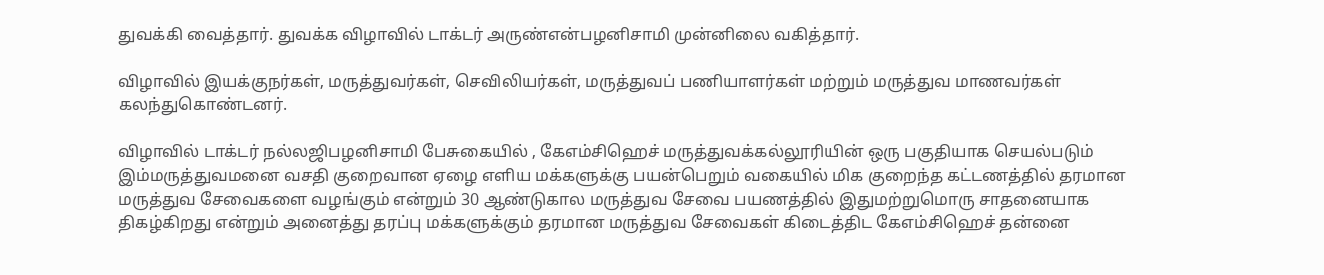துவக்கி வைத்தார். துவக்க விழாவில் டாக்டர் அருண்என்பழனிசாமி முன்னிலை வகித்தார்.

விழாவில் இயக்குநர்கள், மருத்துவர்கள், செவிலியர்கள், மருத்துவப் பணியாளர்கள் மற்றும் மருத்துவ மாணவர்கள் கலந்துகொண்டனர்.

விழாவில் டாக்டர் நல்லஜிபழனிசாமி பேசுகையில் , கேஎம்சிஹெச் மருத்துவக்கல்லூரியின் ஒரு பகுதியாக செயல்படும் இம்மருத்துவமனை வசதி குறைவான ஏழை எளிய மக்களுக்கு பயன்பெறும் வகையில் மிக குறைந்த கட்டணத்தில் தரமான மருத்துவ சேவைகளை வழங்கும் என்றும் 30 ஆண்டுகால மருத்துவ சேவை பயணத்தில் இதுமற்றுமொரு சாதனையாக திகழ்கிறது என்றும் அனைத்து தரப்பு மக்களுக்கும் தரமான மருத்துவ சேவைகள் கிடைத்திட கேஎம்சிஹெச் தன்னை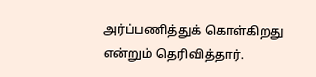அர்ப்பணித்துக் கொள்கிறது என்றும் தெரிவித்தார்.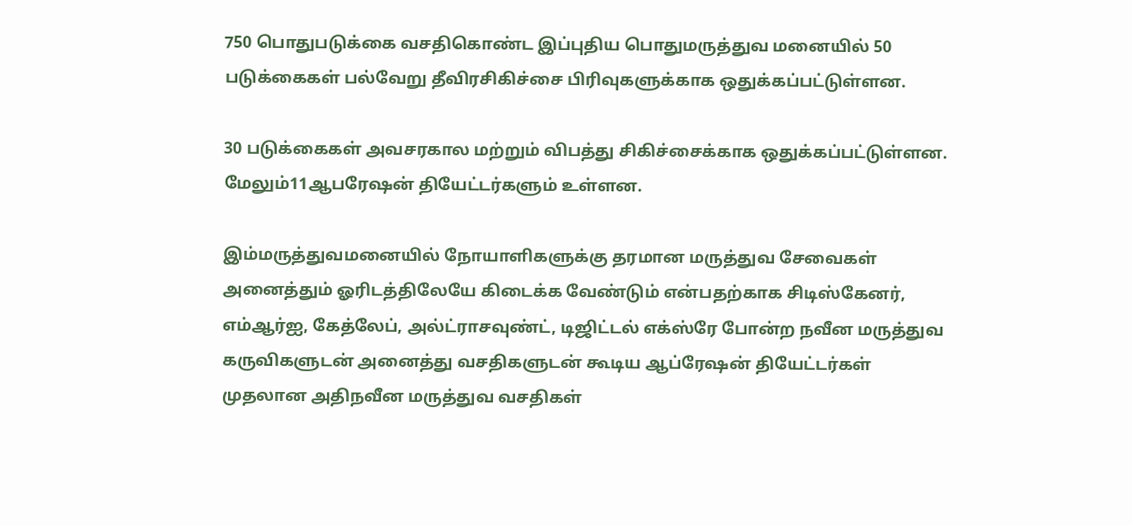750 பொதுபடுக்கை வசதிகொண்ட இப்புதிய பொதுமருத்துவ மனையில் 50 படுக்கைகள் பல்வேறு தீவிரசிகிச்சை பிரிவுகளுக்காக ஒதுக்கப்பட்டுள்ளன.

30 படுக்கைகள் அவசரகால மற்றும் விபத்து சிகிச்சைக்காக ஒதுக்கப்பட்டுள்ளன. மேலும்11ஆபரேஷன் தியேட்டர்களும் உள்ளன.

இம்மருத்துவமனையில் நோயாளிகளுக்கு தரமான மருத்துவ சேவைகள் அனைத்தும் ஓரிடத்திலேயே கிடைக்க வேண்டும் என்பதற்காக சிடிஸ்கேனர், எம்ஆர்ஐ, கேத்லேப், அல்ட்ராசவுண்ட், டிஜிட்டல் எக்ஸ்ரே போன்ற நவீன மருத்துவ கருவிகளுடன் அனைத்து வசதிகளுடன் கூடிய ஆப்ரேஷன் தியேட்டர்கள்
முதலான அதிநவீன மருத்துவ வசதிகள்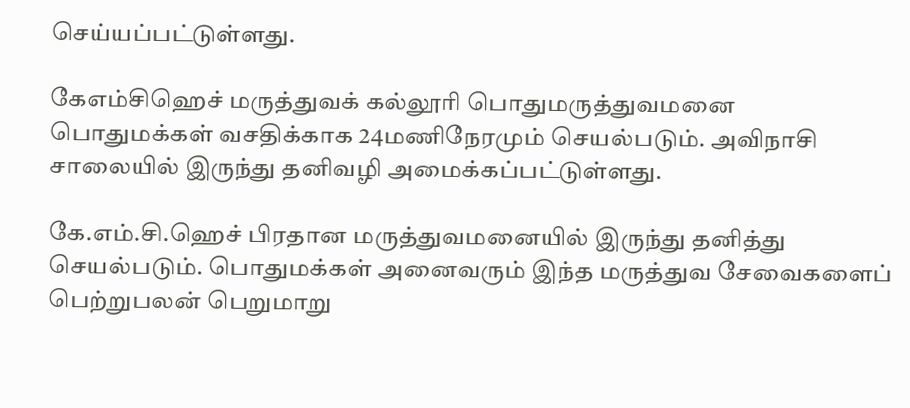செய்யப்பட்டுள்ளது.

கேஎம்சிஹெச் மருத்துவக் கல்லூரி பொதுமருத்துவமனை பொதுமக்கள் வசதிக்காக 24மணிநேரமும் செயல்படும். அவிநாசி சாலையில் இருந்து தனிவழி அமைக்கப்பட்டுள்ளது.

கே.எம்.சி.ஹெச் பிரதான மருத்துவமனையில் இருந்து தனித்து செயல்படும். பொதுமக்கள் அனைவரும் இந்த மருத்துவ சேவைகளைப் பெற்றுபலன் பெறுமாறு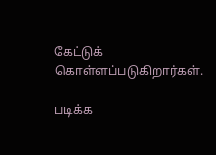கேட்டுக் கொள்ளப்படுகிறார்கள்.

படிக்க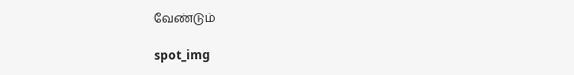வேண்டும்

spot_img